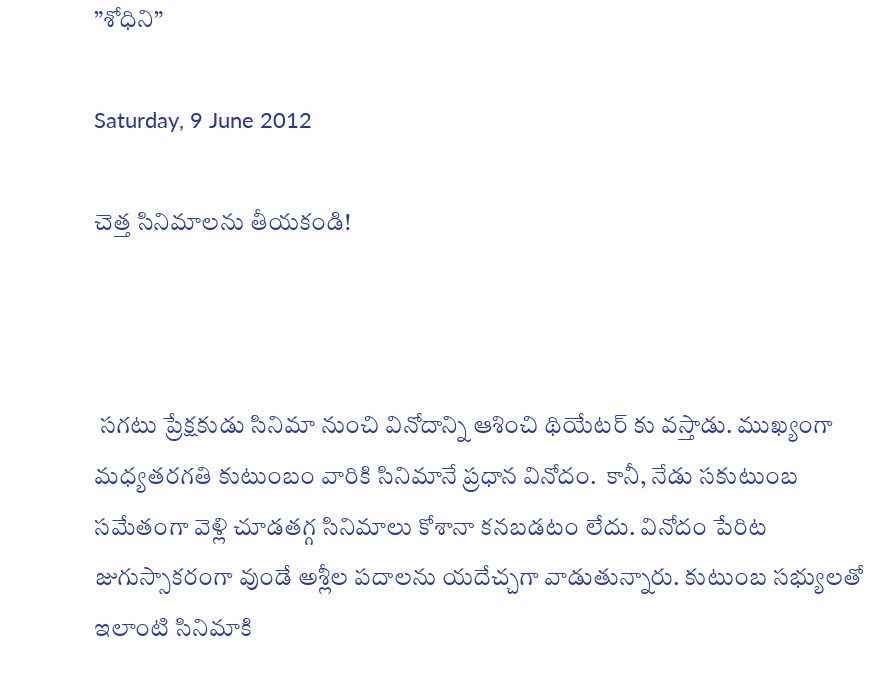”శోధిని”

Saturday, 9 June 2012

చెత్త సినిమాలను తీయకండి!



 సగటు ప్రేక్షకుడు సినిమా నుంచి వినోదాన్ని ఆశించి థియేటర్ కు వస్తాడు. ముఖ్యంగా మధ్యతరగతి కుటుంబం వారికి సినిమానే ప్రధాన వినోదం.  కానీ, నేడు సకుటుంబ  సమేతంగా వెళ్లి చూడతగ్గ సినిమాలు కోశానా కనబడటం లేదు. వినోదం పేరిట  జుగుస్సాకరంగా వుండే అశ్లీల పదాలను యదేచ్చగా వాడుతున్నారు. కుటుంబ సభ్యులతో ఇలాంటి సినిమాకి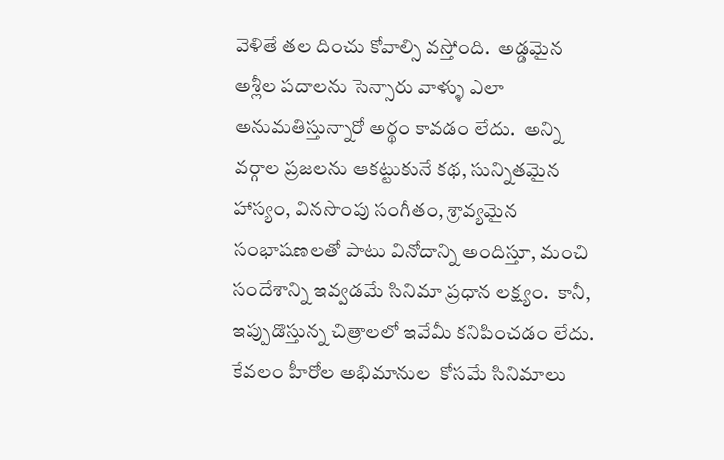వెళితే తల దించు కోవాల్సి వస్తోంది.  అడ్డమైన అశ్లీల పదాలను సెన్సారు వాళ్ళు ఎలా అనుమతిస్తున్నారో అర్థం కావడం లేదు.  అన్ని వర్గాల ప్రజలను ఆకట్టుకునే కథ, సున్నితమైన హాస్యం, వినసొంపు సంగీతం, శ్రావ్యమైన సంభాషణలతో పాటు వినోదాన్ని అందిస్తూ, మంచి సందేశాన్ని ఇవ్వడమే సినిమా ప్రధాన లక్ష్యం.  కానీ, ఇప్పుడొస్తున్న చిత్రాలలో ఇవేమీ కనిపించడం లేదు.  కేవలం హీరోల అభిమానుల  కోసమే సినిమాలు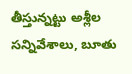తీస్తున్నట్టు అశ్లీల సన్నివేశాలు, బూతు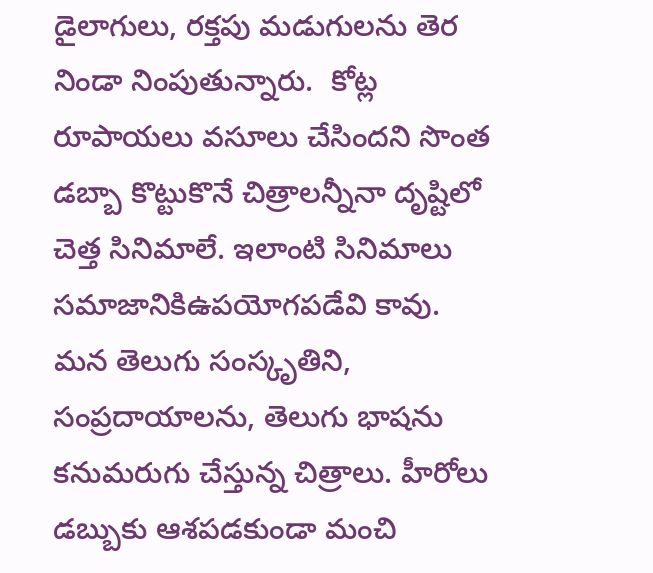డైలాగులు, రక్తపు మడుగులను తెర నిండా నింపుతున్నారు.  కోట్ల రూపాయలు వసూలు చేసిందని సొంత డబ్బా కొట్టుకొనే చిత్రాలన్నీనా దృష్టిలో  చెత్త సినిమాలే. ఇలాంటి సినిమాలు సమాజానికిఉపయోగపడేవి కావు.  మన తెలుగు సంస్కృతిని, సంప్రదాయాలను, తెలుగు భాషను  కనుమరుగు చేస్తున్న చిత్రాలు. హీరోలు డబ్బుకు ఆశపడకుండా మంచి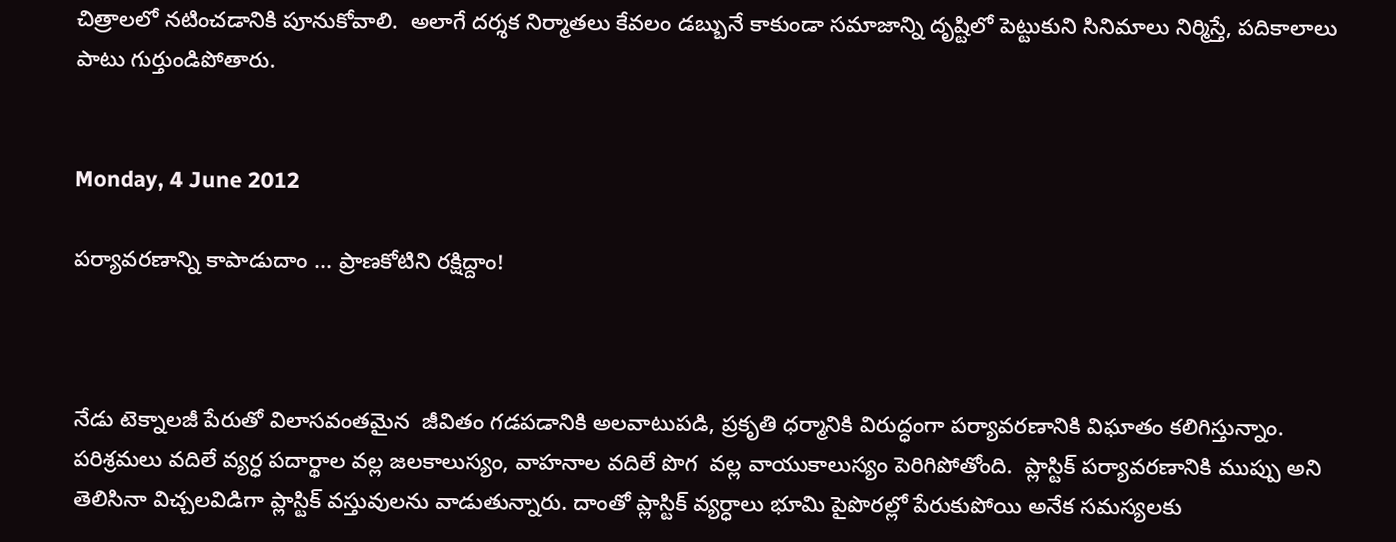చిత్రాలలో నటించడానికి పూనుకోవాలి.  అలాగే దర్శక నిర్మాతలు కేవలం డబ్బునే కాకుండా సమాజాన్ని దృష్టిలో పెట్టుకుని సినిమాలు నిర్మిస్తే, పదికాలాలు పాటు గుర్తుండిపోతారు.


Monday, 4 June 2012

పర్యావరణాన్ని కాపాడుదాం ... ప్రాణకోటిని రక్షిద్దాం!



నేడు టెక్నాలజీ పేరుతో విలాసవంతమైన  జీవితం గడపడానికి అలవాటుపడి, ప్రకృతి ధర్మానికి విరుద్ధంగా పర్యావరణానికి విఘాతం కలిగిస్తున్నాం.  పరిశ్రమలు వదిలే వ్యర్ధ పదార్థాల వల్ల జలకాలుస్యం, వాహనాల వదిలే పొగ  వల్ల వాయుకాలుస్యం పెరిగిపోతోంది.  ప్లాస్టిక్ పర్యావరణానికి ముప్పు అని తెలిసినా విచ్చలవిడిగా ప్లాస్టిక్ వస్తువులను వాడుతున్నారు. దాంతో ప్లాస్టిక్ వ్యర్ధాలు భూమి పైపొరల్లో పేరుకుపోయి అనేక సమస్యలకు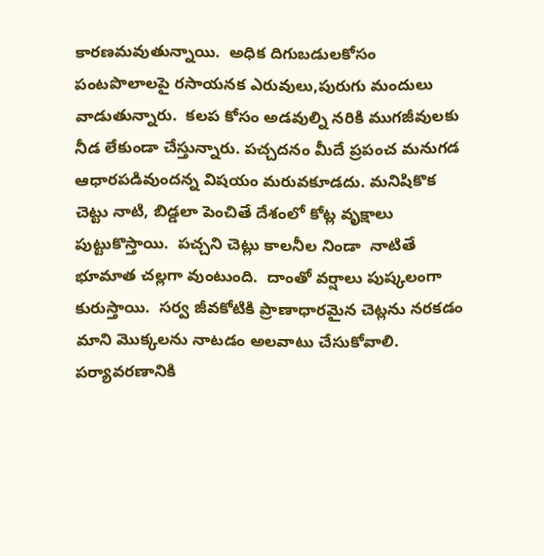కారణమవుతున్నాయి.  అధిక దిగుబడులకోసం పంటపొలాలపై రసాయనక ఎరువులు,పురుగు మందులు వాడుతున్నారు.  కలప కోసం అడవుల్ని నరికి ముగజీవులకు నీడ లేకుండా చేస్తున్నారు. పచ్చదనం మీదే ప్రపంచ మనుగడ ఆధారపడివుందన్న విషయం మరువకూడదు. మనిషికొక చెట్టు నాటి, బిడ్డలా పెంచితే దేశంలో కోట్ల వృక్షాలు పుట్టుకొస్తాయి.  పచ్చని చెట్లు కాలనీల నిండా  నాటితే భూమాత చల్లగా వుంటుంది.  దాంతో వర్షాలు పుష్కలంగా కురుస్తాయి.  సర్వ జీవకోటికి ప్రాణాధారమైన చెట్లను నరకడం మాని మొక్కలను నాటడం అలవాటు చేసుకోవాలి.  పర్యావరణానికి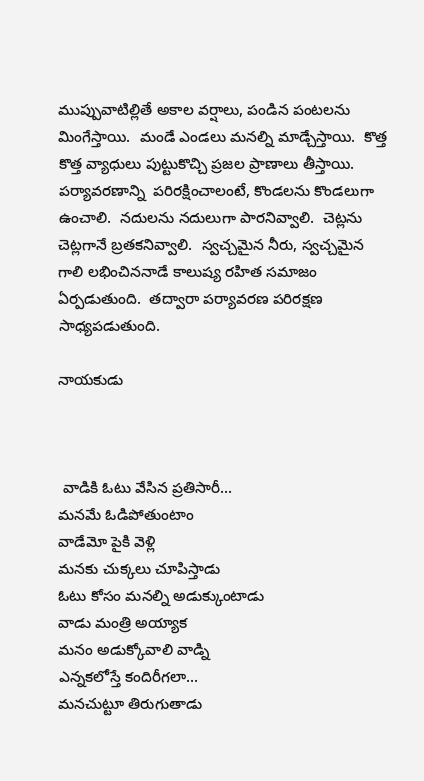ముప్పువాటిల్లితే అకాల వర్షాలు, పండిన పంటలను మింగేస్తాయి.  మండే ఎండలు మనల్ని మాడ్చేస్తాయి.  కొత్త కొత్త వ్యాధులు పుట్టుకొచ్చి ప్రజల ప్రాణాలు తీస్తాయి. పర్యావరణాన్ని  పరిరక్షించాలంటే, కొండలను కొండలుగా ఉంచాలి.  నదులను నదులుగా పారనివ్వాలి.  చెట్లను చెట్లగానే బ్రతకనివ్వాలి.  స్వచ్చమైన నీరు, స్వచ్చమైన గాలి లభించిననాడే కాలుష్య రహిత సమాజం ఏర్పడుతుంది.  తద్వారా పర్యావరణ పరిరక్షణ సాధ్యపడుతుంది.

నాయకుడు



 వాడికి ఓటు వేసిన ప్రతిసారీ...
మనమే ఓడిపోతుంటాం
వాడేమో పైకి వెళ్లి
మనకు చుక్కలు చూపిస్తాడు
ఓటు కోసం మనల్ని అడుక్కుంటాడు
వాడు మంత్రి అయ్యాక
మనం అడుక్కోవాలి వాడ్ని
ఎన్నకలోస్తే కందిరీగలా...
మనచుట్టూ తిరుగుతాడు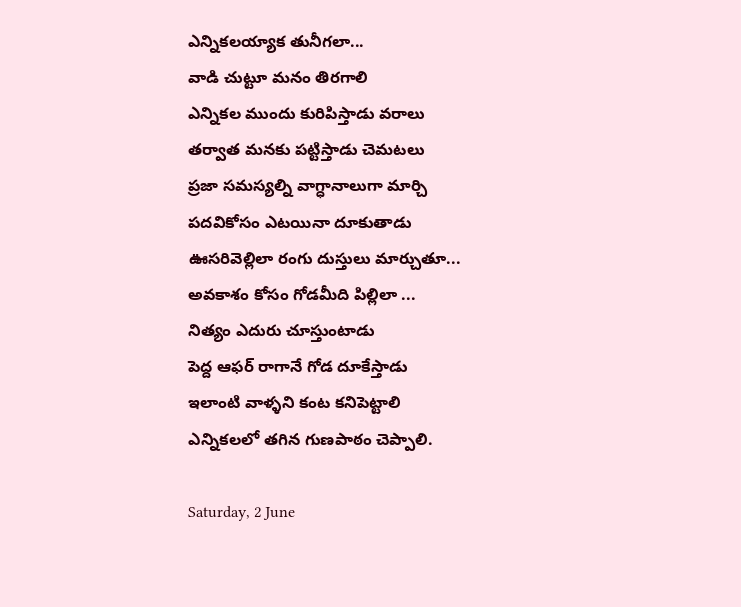ఎన్నికలయ్యాక తునీగలా...
వాడి చుట్టూ మనం తిరగాలి
ఎన్నికల ముందు కురిపిస్తాడు వరాలు
తర్వాత మనకు పట్టిస్తాడు చెమటలు
ప్రజా సమస్యల్ని వాగ్ధానాలుగా మార్చి
పదవికోసం ఎటయినా దూకుతాడు
ఊసరివెల్లిలా రంగు దుస్తులు మార్చుతూ...
అవకాశం కోసం గోడమీది పిల్లిలా ...
నిత్యం ఎదురు చూస్తుంటాడు
పెద్ద ఆఫర్ రాగానే గోడ దూకేస్తాడు
ఇలాంటి వాళ్ళని కంట కనిపెట్టాలి
ఎన్నికలలో తగిన గుణపాఠం చెప్పాలి.

Saturday, 2 June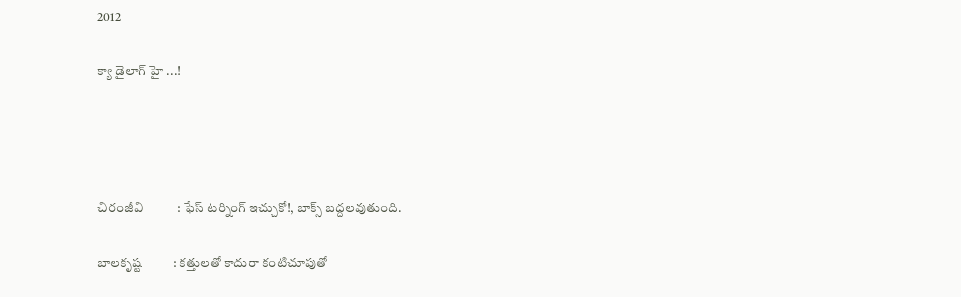2012

క్యా డైలాగ్ హై ...!




చిరంజీవి           : ఫేస్ టర్నింగ్ ఇచ్చుకో!, బాక్స్ బద్దలవుతుంది.

బాలకృష్ట          : కత్తులతో కాదురా కంటిచూపుతో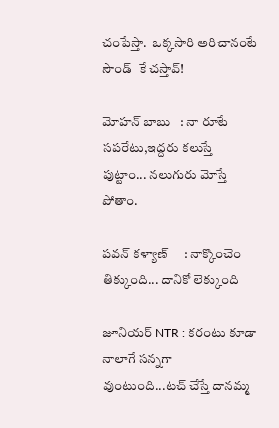చంపేస్తా.  ఒక్కసారి అరిచానంటే సౌండ్  కే చస్తావ్!

మోహన్ బాబు   : నా రూటే సపరేటు,ఇద్దరు కలుస్తే  పుట్టాం... నలుగురు మోస్తే పోతాం.

పవన్ కళ్యాణ్     : నాక్కొంచెం తిక్కుంది... దానికో లెక్కుంది

జూనియర్ NTR : కరంటు కూడా నాలాగే సన్నగా వుంటుంది...టచ్ చేస్తే దానమ్మ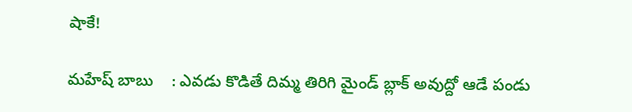షాకే!

మహేష్ బాబు    : ఎవడు కొడితే దిమ్మ తిరిగి మైండ్ బ్లాక్ అవుద్దో ఆడే పండు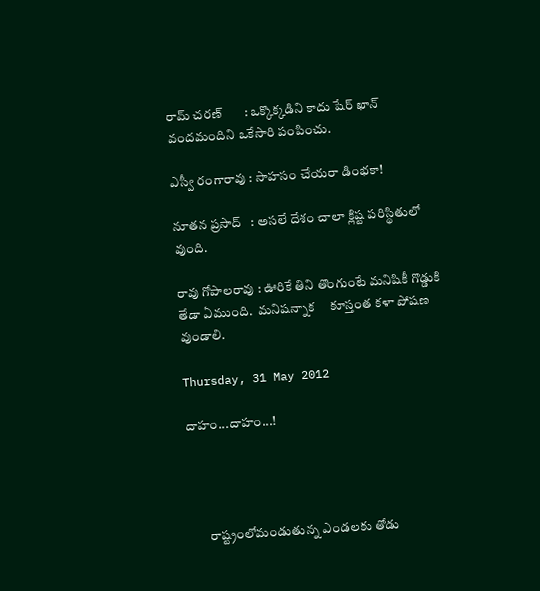రామ్ చరణ్       : ఒక్కొక్కడిని కాదు షేర్ ఖాన్ వందమందిని ఒకేసారి పంపించు.

ఎస్వీ రంగారావు : సాహసం చేయరా డింభకా!

నూతన ప్రసాద్   : అసలే దేశం చాలా క్లిష్ట పరిస్థితులో వుంది.

రావు గోపాలరావు : ఊరికే తిని తొంగుంటే మనిషికీ గొడ్డుకి తేడా ఏముంది.  మనిషన్నాక     కూస్తంత కళా పోషణ వుండాలి.

Thursday, 31 May 2012

దాహం...దాహం...!




       రాష్ట్రంలోమండుతున్న ఎండలకు తోడు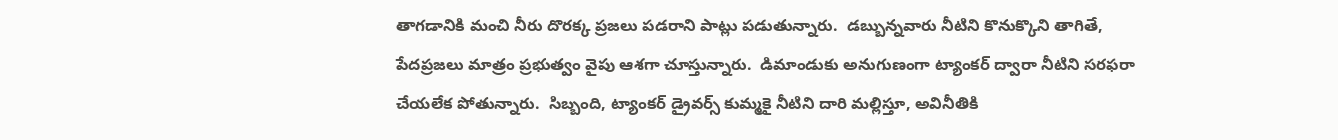తాగడానికి మంచి నీరు దొరక్క ప్రజలు పడరాని పాట్లు పడుతున్నారు.  డబ్బున్నవారు నీటిని కొనుక్కొని తాగితే, పేదప్రజలు మాత్రం ప్రభుత్వం వైపు ఆశగా చూస్తున్నారు.  డిమాండుకు అనుగుణంగా ట్యాంకర్ ద్వారా నీటిని సరఫరా చేయలేక పోతున్నారు.  సిబ్బంది, ట్యాంకర్ డ్రైవర్స్ కుమ్మకై నీటిని దారి మల్లిస్తూ, అవినీతికి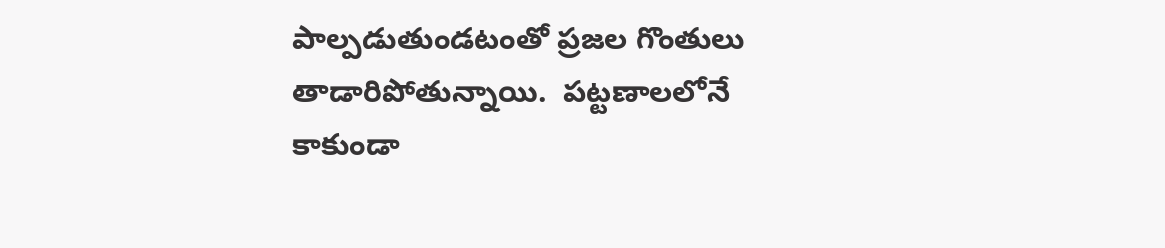పాల్పడుతుండటంతో ప్రజల గొంతులు తాడారిపోతున్నాయి.  పట్టణాలలోనే కాకుండా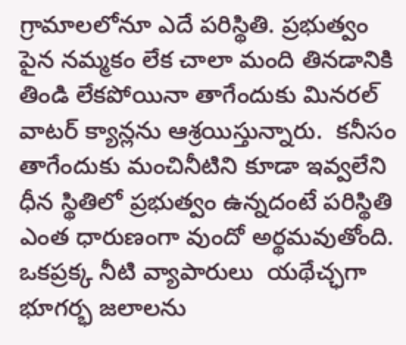గ్రామాలలోనూ ఎదే పరిస్థితి. ప్రభుత్వం పైన నమ్మకం లేక చాలా మంది తినడానికి తిండి లేకపోయినా తాగేందుకు మినరల్ వాటర్ క్యాన్లను ఆశ్రయిస్తున్నారు.  కనీసం తాగేందుకు మంచినీటిని కూడా ఇవ్వలేని ధీన స్థితిలో ప్రభుత్వం ఉన్నదంటే పరిస్థితి ఎంత ధారుణంగా వుందో అర్థమవుతోంది.  ఒకప్రక్క నీటి వ్యాపారులు  యథేచ్ఛగా భూగర్భ జలాలను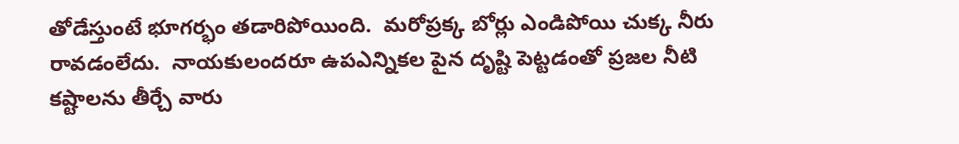తోడేస్తుంటే భూగర్భం తడారిపోయింది.  మరోప్రక్క బోర్లు ఎండిపోయి చుక్క నీరు రావడంలేదు.  నాయకులందరూ ఉపఎన్నికల పైన దృష్టి పెట్టడంతో ప్రజల నీటి కష్టాలను తీర్చే వారు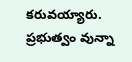కరువయ్యారు.  ప్రభుత్వం వున్నా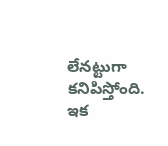లేనట్టుగా కనిపిస్తోంది. ఇక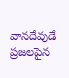వానదేవుడే  ప్రజలపైన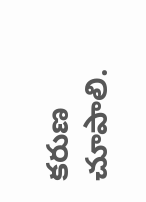కరుణ చూపాలి.